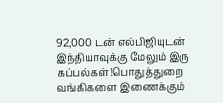92,000 டன் எல்பிஜியுடன் இந்தியாவுக்கு மேலும் இரு கப்பல்கள்!பொதுத்துறை வங்கிகளை இணைக்கும்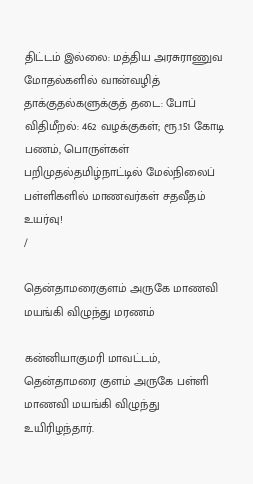திட்டம் இல்லை: மத்திய அரசுராணுவ மோதல்களில் வான்வழித் தாக்குதல்களுக்குத் தடை: போப் விதிமீறல்: 462 வழக்குகள்; ரூ.151 கோடி பணம், பொருள்கள் பறிமுதல்தமிழ்நாட்டில் மேல்நிலைப் பள்ளிகளில் மாணவர்கள் சதவீதம் உயர்வு!
/

தென்தாமரைகுளம் அருகே மாணவி மயங்கி விழுந்து மரணம்

கன்னியாகுமரி மாவட்டம், தென்தாமரை குளம் அருகே பள்ளி மாணவி மயங்கி விழுந்து உயிரிழந்தார்.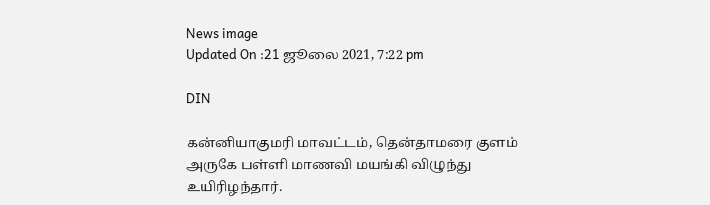News image
Updated On :21 ஜூலை 2021, 7:22 pm

DIN

கன்னியாகுமரி மாவட்டம், தென்தாமரை குளம் அருகே பள்ளி மாணவி மயங்கி விழுந்து உயிரிழந்தார்.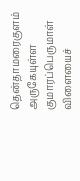தென்தாமரைகுளம் அருகேயுள்ள குமாரப்பெருமாள் விளையைச்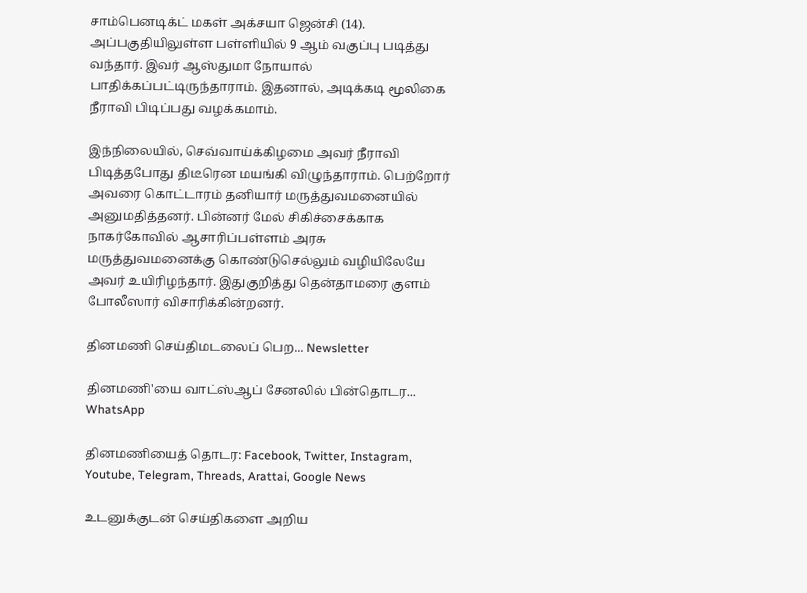சாம்பெனடிக்ட் மகள் அக்சயா ஜென்சி (14). அப்பகுதியிலுள்ள பள்ளியில் 9 ஆம் வகுப்பு படித்து வந்தார். இவர் ஆஸ்துமா நோயால் பாதிக்கப்பட்டிருந்தாராம். இதனால், அடிக்கடி மூலிகை நீராவி பிடிப்பது வழக்கமாம்.

இந்நிலையில், செவ்வாய்க்கிழமை அவர் நீராவி பிடித்தபோது திடீரென மயங்கி விழுந்தாராம். பெற்றோர் அவரை கொட்டாரம் தனியார் மருத்துவமனையில் அனுமதித்தனர். பின்னர் மேல் சிகிச்சைக்காக நாகர்கோவில் ஆசாரிப்பள்ளம் அரசு மருத்துவமனைக்கு கொண்டுசெல்லும் வழியிலேயே அவர் உயிரிழந்தார். இதுகுறித்து தென்தாமரை குளம் போலீஸார் விசாரிக்கின்றனர்.

தினமணி செய்திமடலைப் பெற... Newsletter

தினமணி'யை வாட்ஸ்ஆப் சேனலில் பின்தொடர... WhatsApp

தினமணியைத் தொடர: Facebook, Twitter, Instagram, Youtube, Telegram, Threads, Arattai, Google News

உடனுக்குடன் செய்திகளை அறிய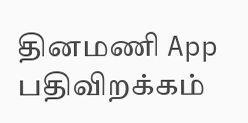தினமணி App பதிவிறக்கம்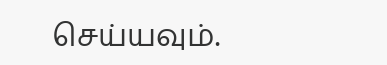செய்யவும்.